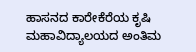ಹಾಸನದ ಕಾರೇಕೆರೆಯ ಕೃಷಿ ಮಹಾವಿದ್ಯಾಲಯದ ಅಂತಿಮ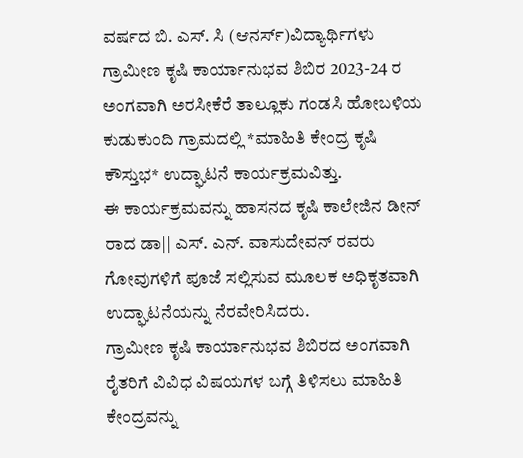ವರ್ಷದ ಬಿ. ಎಸ್. ಸಿ (ಆನರ್ಸ್)ವಿದ್ಯಾರ್ಥಿಗಳು ಗ್ರಾಮೀಣ ಕೃಷಿ ಕಾರ್ಯಾನುಭವ ಶಿಬಿರ 2023-24 ರ ಅಂಗವಾಗಿ ಅರಸೀಕೆರೆ ತಾಲ್ಲೂಕು ಗಂಡಸಿ ಹೋಬಳಿಯ ಕುಡುಕುಂದಿ ಗ್ರಾಮದಲ್ಲಿ *ಮಾಹಿತಿ ಕೇಂದ್ರ ಕೃಷಿ ಕೌಸ್ತುಭ* ಉದ್ಘಾಟನೆ ಕಾರ್ಯಕ್ರಮವಿತ್ತು.
ಈ ಕಾರ್ಯಕ್ರಮವನ್ನು ಹಾಸನದ ಕೃಷಿ ಕಾಲೇಜಿನ ಡೀನ್ ರಾದ ಡಾ|| ಎಸ್. ಎನ್. ವಾಸುದೇವನ್ ರವರು ಗೋವುಗಳಿಗೆ ಪೂಜೆ ಸಲ್ಲಿಸುವ ಮೂಲಕ ಅಧಿಕೃತವಾಗಿ ಉದ್ಘಾಟನೆಯನ್ನು ನೆರವೇರಿಸಿದರು.
ಗ್ರಾಮೀಣ ಕೃಷಿ ಕಾರ್ಯಾನುಭವ ಶಿಬಿರದ ಅಂಗವಾಗಿ ರೈತರಿಗೆ ವಿವಿಧ ವಿಷಯಗಳ ಬಗ್ಗೆ ತಿಳಿಸಲು ಮಾಹಿತಿ ಕೇಂದ್ರವನ್ನು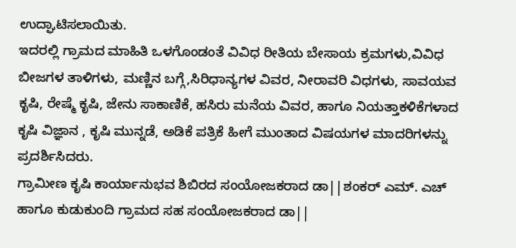ಉದ್ಘಾಟಿಸಲಾಯಿತು.
ಇದರಲ್ಲಿ ಗ್ರಾಮದ ಮಾಹಿತಿ ಒಳಗೊಂಡಂತೆ ವಿವಿಧ ರೀತಿಯ ಬೇಸಾಯ ಕ್ರಮಗಳು,ವಿವಿಧ ಬೀಜಗಳ ತಾಳಿಗಳು, ಮಣ್ಣಿನ ಬಗ್ಗೆ,ಸಿರಿಧಾನ್ಯಗಳ ವಿವರ, ನೀರಾವರಿ ವಿಧಗಳು, ಸಾವಯವ ಕೃಷಿ, ರೇಷ್ಮೆ ಕೃಷಿ, ಜೇನು ಸಾಕಾಣಿಕೆ, ಹಸಿರು ಮನೆಯ ವಿವರ, ಹಾಗೂ ನಿಯತ್ತಾಕಳಿಕೆಗಳಾದ ಕೃಷಿ ವಿಜ್ಞಾನ , ಕೃಷಿ ಮುನ್ನಡೆ, ಅಡಿಕೆ ಪತ್ರಿಕೆ ಹೀಗೆ ಮುಂತಾದ ವಿಷಯಗಳ ಮಾದರಿಗಳನ್ನು ಪ್ರದರ್ಶಿಸಿದರು.
ಗ್ರಾಮೀಣ ಕೃಷಿ ಕಾರ್ಯಾನುಭವ ಶಿಬಿರದ ಸಂಯೋಜಕರಾದ ಡಾ||ಶಂಕರ್ ಎಮ್. ಎಚ್ ಹಾಗೂ ಕುಡುಕುಂದಿ ಗ್ರಾಮದ ಸಹ ಸಂಯೋಜಕರಾದ ಡಾ||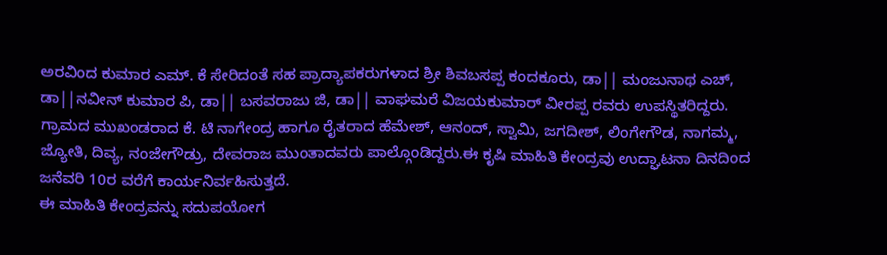ಅರವಿಂದ ಕುಮಾರ ಎಮ್. ಕೆ ಸೇರಿದಂತೆ ಸಹ ಪ್ರಾದ್ಯಾಪಕರುಗಳಾದ ಶ್ರೀ ಶಿವಬಸಪ್ಪ ಕಂದಕೂರು, ಡಾ|| ಮಂಜುನಾಥ ಎಚ್, ಡಾ||ನವೀನ್ ಕುಮಾರ ಪಿ, ಡಾ|| ಬಸವರಾಜು ಜಿ, ಡಾ|| ವಾಘಮರೆ ವಿಜಯಕುಮಾರ್ ವೀರಪ್ಪ ರವರು ಉಪಸ್ಥಿತರಿದ್ದರು.
ಗ್ರಾಮದ ಮುಖಂಡರಾದ ಕೆ. ಟಿ ನಾಗೇಂದ್ರ ಹಾಗೂ ರೈತರಾದ ಹೆಮೇಶ್, ಆನಂದ್, ಸ್ವಾಮಿ, ಜಗದೀಶ್, ಲಿಂಗೇಗೌಡ, ನಾಗಮ್ಮ, ಜ್ಯೋತಿ, ದಿವ್ಯ, ನಂಜೇಗೌಡ್ರು, ದೇವರಾಜ ಮುಂತಾದವರು ಪಾಲ್ಗೊಂಡಿದ್ದರು.ಈ ಕೃಷಿ ಮಾಹಿತಿ ಕೇಂದ್ರವು ಉದ್ಘಾಟನಾ ದಿನದಿಂದ ಜನೆವರಿ 10ರ ವರೆಗೆ ಕಾರ್ಯನಿರ್ವಹಿಸುತ್ತದೆ.
ಈ ಮಾಹಿತಿ ಕೇಂದ್ರವನ್ನು ಸದುಪಯೋಗ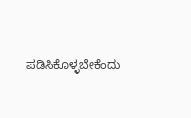ಪಡಿಸಿಕೊಳ್ಳಬೇಕೆಂದು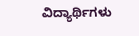ವಿದ್ಯಾರ್ಥಿಗಳು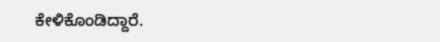ಕೇಳಿಕೊಂಡಿದ್ದಾರೆ.